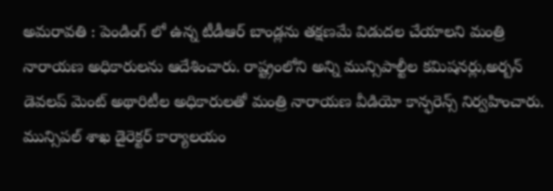అమ‌రావ‌తి : పెండింగ్ లో ఉన్న టీడీఆర్ బాండ్ల‌ను త‌క్ష‌ణ‌మే విడుద‌ల చేయాల‌ని మంత్రి నారాయ‌ణ అధికారుల‌ను ఆదేశించారు. రాష్ట్రంలోని అన్ని మున్సిపాల్టీల క‌మిష‌నర్లు,అర్బ‌న్ డెవ‌ల‌ప్ మెంట్ అథారిటీల అధికారుల‌తో మంత్రి నారాయ‌ణ వీడియో కాన్ఫ‌రెన్స్ నిర్వ‌హించారు. మున్సిప‌ల్ శాఖ డైరెక్ట‌ర్ కార్యాల‌యం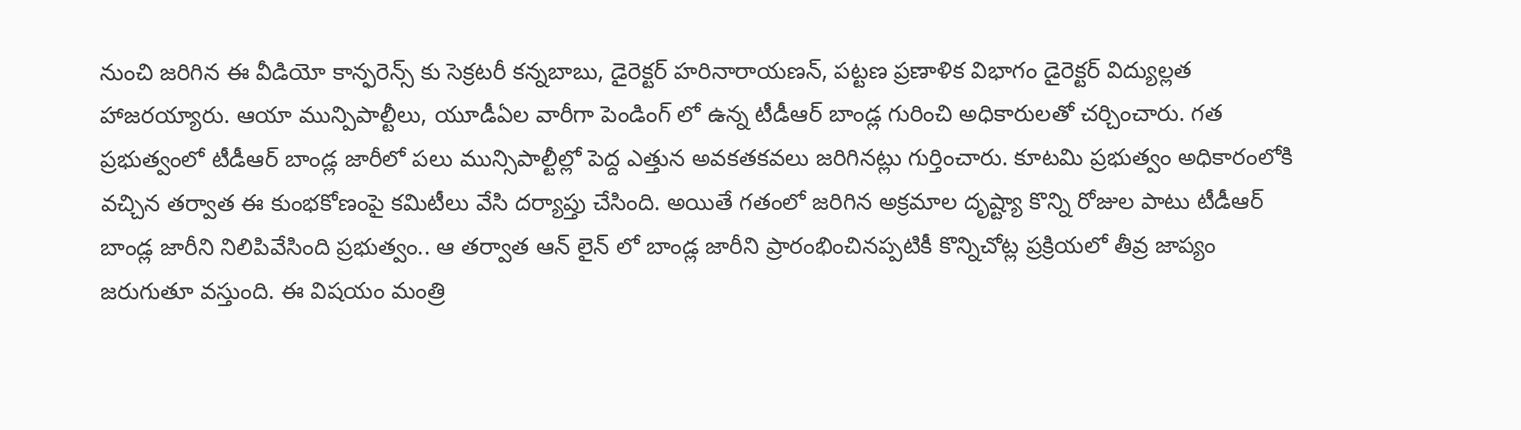నుంచి జ‌రిగిన ఈ వీడియో కాన్ఫ‌రెన్స్ కు సెక్ర‌ట‌రీ క‌న్న‌బాబు, డైరెక్ట‌ర్ హ‌రినారాయ‌ణ‌న్, ప‌ట్ట‌ణ ప్ర‌ణాళిక విభాగం డైరెక్ట‌ర్ విద్యుల్ల‌త హాజ‌ర‌య్యారు. ఆయా మున్పిపాల్టీలు, యూడీఏల వారీగా పెండింగ్ లో ఉన్న టీడీఆర్ బాండ్ల గురించి అధికారుల‌తో చ‌ర్చించారు. గ‌త ప్ర‌భుత్వంలో టీడీఆర్ బాండ్ల జారీలో ప‌లు మున్సిపాల్టీల్లో పెద్ద ఎత్తున అవ‌క‌త‌క‌వ‌లు జ‌రిగిన‌ట్లు గుర్తించారు. కూట‌మి ప్ర‌భుత్వం అధికారంలోకి వ‌చ్చిన త‌ర్వాత ఈ కుంభకోణంపై క‌మిటీలు వేసి ద‌ర్యాప్తు చేసింది. అయితే గ‌తంలో జ‌రిగిన అక్ర‌మాల దృష్ట్యా కొన్ని రోజుల పాటు టీడీఆర్ బాండ్ల జారీని నిలిపివేసింది ప్ర‌భుత్వం.. ఆ త‌ర్వాత ఆన్ లైన్ లో బాండ్ల జారీని ప్రారంభించిన‌ప్ప‌టికీ కొన్నిచోట్ల ప్ర‌క్రియలో తీవ్ర జాప్యం జ‌రుగుతూ వ‌స్తుంది. ఈ విష‌యం మంత్రి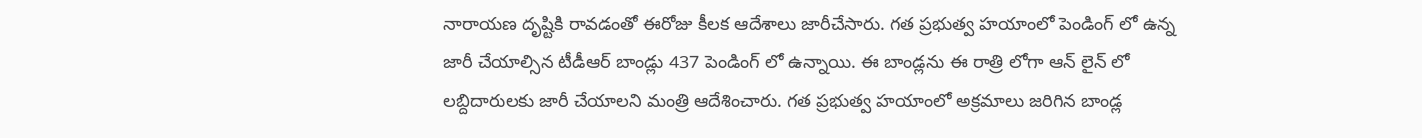నారాయ‌ణ దృష్టికి రావ‌డంతో ఈరోజు కీల‌క ఆదేశాలు జారీచేసారు. గ‌త ప్ర‌భుత్వ హ‌యాంలో పెండింగ్ లో ఉన్న జారీ చేయాల్సిన టీడీఆర్ బాండ్లు 437 పెండింగ్ లో ఉన్నాయి. ఈ బాండ్ల‌ను ఈ రాత్రి లోగా ఆన్ లైన్ లో ల‌బ్దిదారుల‌కు జారీ చేయాల‌ని మంత్రి ఆదేశించారు. గ‌త ప్ర‌భుత్వ హ‌యాంలో అక్ర‌మాలు జ‌రిగిన బాండ్ల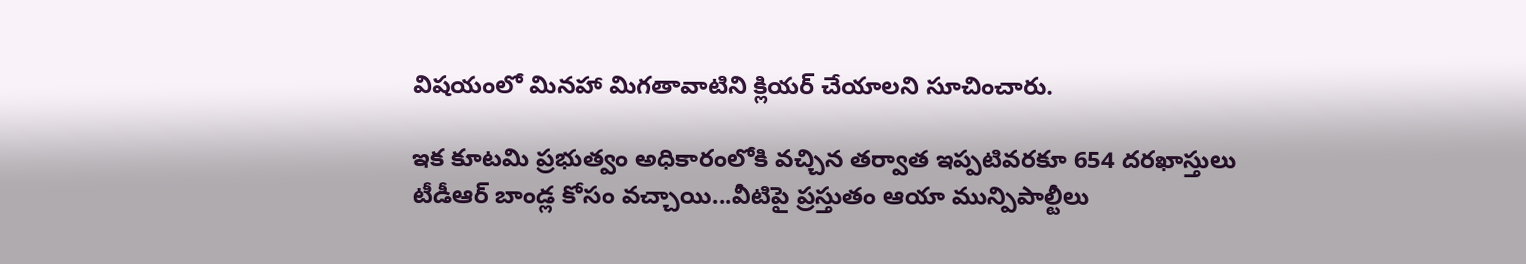విష‌యంలో మిన‌హా మిగ‌తావాటిని క్లియ‌ర్ చేయాల‌ని సూచించారు.

ఇక కూట‌మి ప్ర‌భుత్వం అధికారంలోకి వ‌చ్చిన త‌ర్వాత ఇప్ప‌టివ‌ర‌కూ 654 ద‌రఖాస్తులు టీడీఆర్ బాండ్ల కోసం వ‌చ్చాయి...వీటిపై ప్ర‌స్తుతం ఆయా మున్పిపాల్టీలు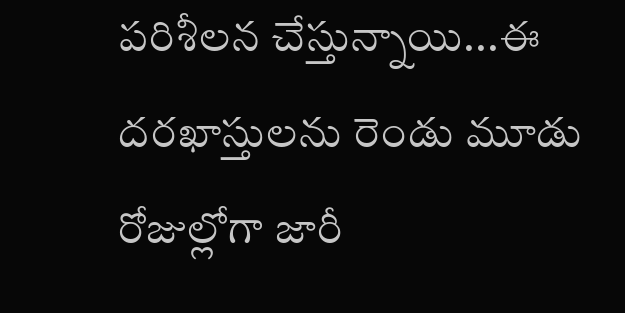ప‌రిశీల‌న చేస్తున్నాయి...ఈ ద‌ర‌ఖాస్తుల‌ను రెండు మూడు రోజుల్లోగా జారీ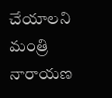చేయాల‌ని మంత్రి నారాయ‌ణ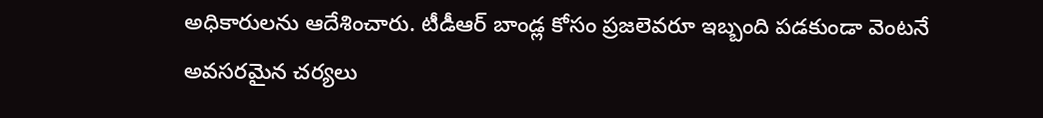అధికారుల‌ను ఆదేశించారు. టీడీఆర్ బాండ్ల కోసం ప్ర‌జ‌లెవ‌రూ ఇబ్బంది ప‌డ‌కుండా వెంట‌నే అవ‌స‌ర‌మైన చ‌ర్య‌లు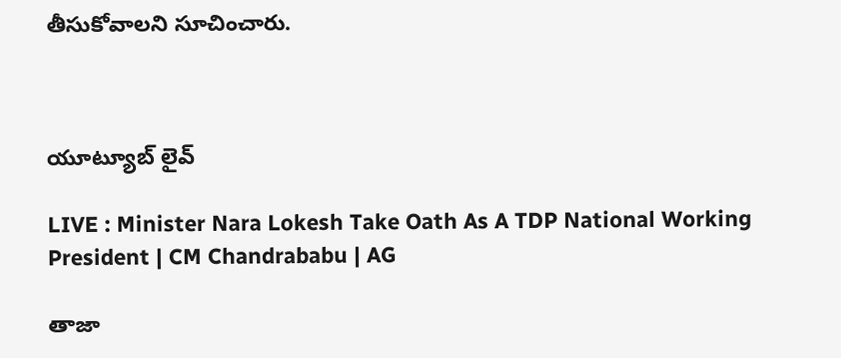తీసుకోవాల‌ని సూచించారు.



యూట్యూబ్ లైవ్

LIVE : Minister Nara Lokesh Take Oath As A TDP National Working President | CM Chandrababu | AG

తాజా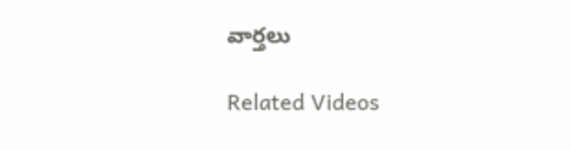వార్తలు

Related Videos